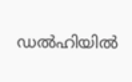ഡല്‍ഹിയില്‍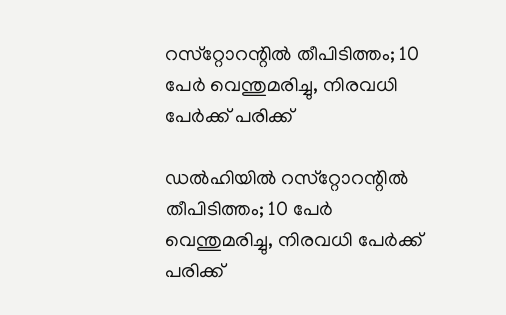റസ്‌റ്റോറന്റില്‍ തീപിടിത്തം; 10 പേര്‍ വെന്തുമരിച്ചു, നിരവധി പേര്‍ക്ക് പരിക്ക്

ഡല്‍ഹിയില്‍ റസ്‌റ്റോറന്റില്‍ തീപിടിത്തം; 10 പേര്‍ വെന്തുമരിച്ചു, നിരവധി പേര്‍ക്ക് പരിക്ക്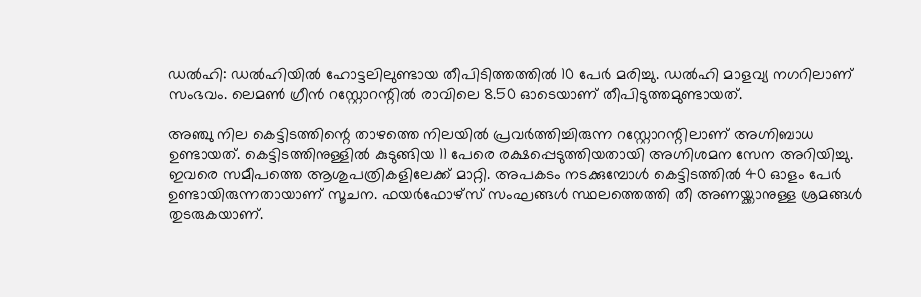ഡല്‍ഹി: ഡല്‍ഹിയില്‍ ഹോട്ടലിലുണ്ടായ തീപിടിത്തത്തില്‍ 10 പേര്‍ മരിച്ചു. ഡല്‍ഹി മാളവ്യ നഗറിലാണ് സംഭവം. ലെമണ്‍ ഗ്രീന്‍ റസ്റ്റോറന്റില്‍ രാവിലെ 8.50 ഓടെയാണ് തീപിടുത്തമുണ്ടായത്.

അഞ്ചു നില കെട്ടിടത്തിന്റെ താഴത്തെ നിലയില്‍ പ്രവര്‍ത്തിച്ചിരുന്ന റസ്റ്റോറന്റിലാണ് അഗ്നിബാധ ഉണ്ടായത്. കെട്ടിടത്തിനുള്ളില്‍ കുടുങ്ങിയ 11 പേരെ രക്ഷപ്പെടുത്തിയതായി അഗ്നിശമന സേന അറിയിച്ചു. ഇവരെ സമീപത്തെ ആശുപത്രികളിലേക്ക് മാറ്റി. അപകടം നടക്കുമ്പോള്‍ കെട്ടിടത്തില്‍ 40 ഓളം പേര്‍ ഉണ്ടായിരുന്നതായാണ് സൂചന. ഫയര്‍ഫോഴ്‌സ് സംഘങ്ങള്‍ സ്ഥലത്തെത്തി തീ അണയ്ക്കാനുള്ള ശ്രമങ്ങള്‍ തുടരുകയാണ്.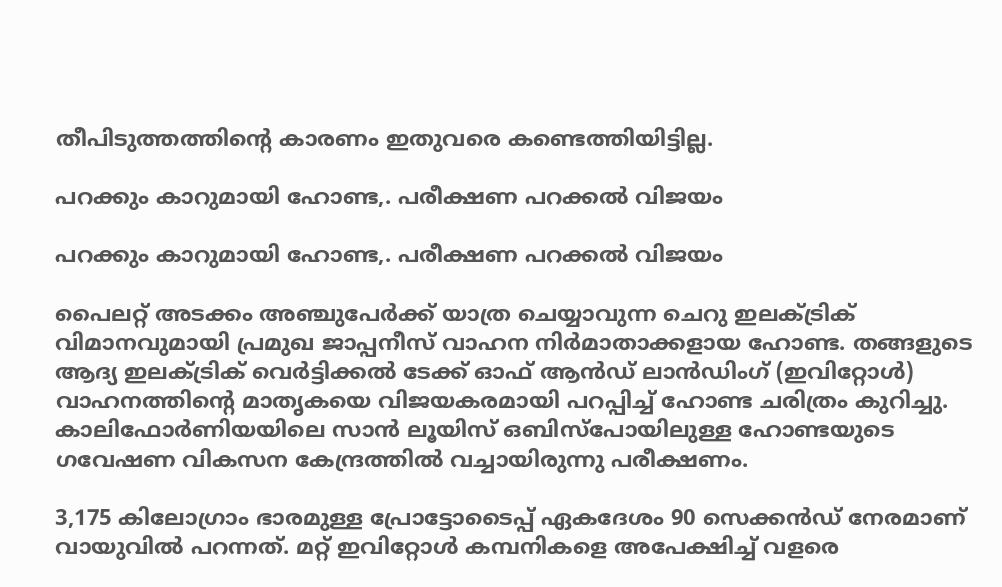തീപിടുത്തത്തിന്റെ കാരണം ഇതുവരെ കണ്ടെത്തിയിട്ടില്ല.

പറക്കും കാറുമായി ഹോണ്ട,. പരീക്ഷണ പറക്കൽ വിജയം

പറക്കും കാറുമായി ഹോണ്ട,. പരീക്ഷണ പറക്കൽ വിജയം

പൈലറ്റ് അടക്കം അഞ്ചുപേർക്ക് യാത്ര ചെയ്യാവുന്ന ചെറു ഇലക്ട്രിക് വിമാനവുമായി പ്രമുഖ ജാപ്പനീസ് വാഹന നിർമാതാക്കളായ ഹോണ്ട. തങ്ങളുടെ ആദ്യ ഇലക്ട്രിക് വെർട്ടിക്കൽ ടേക്ക് ഓഫ് ആൻഡ് ലാൻഡിംഗ് (ഇവിറ്റോൾ) വാഹനത്തിന്റെ മാതൃകയെ വിജയകരമായി പറപ്പിച്ച് ഹോണ്ട ചരിത്രം കുറിച്ചു. കാലിഫോർണിയയിലെ സാൻ ലൂയിസ് ഒബിസ്പോയിലുള്ള ഹോണ്ടയുടെ ഗവേഷണ വികസന കേന്ദ്രത്തിൽ വച്ചായിരുന്നു പരീക്ഷണം.

3,175 കിലോഗ്രാം ഭാരമുള്ള പ്രോട്ടോടൈപ്പ് ഏകദേശം 90 സെക്കൻഡ് നേരമാണ് വായുവിൽ പറന്നത്. മറ്റ് ഇവിറ്റോൾ കമ്പനികളെ അപേക്ഷിച്ച് വളരെ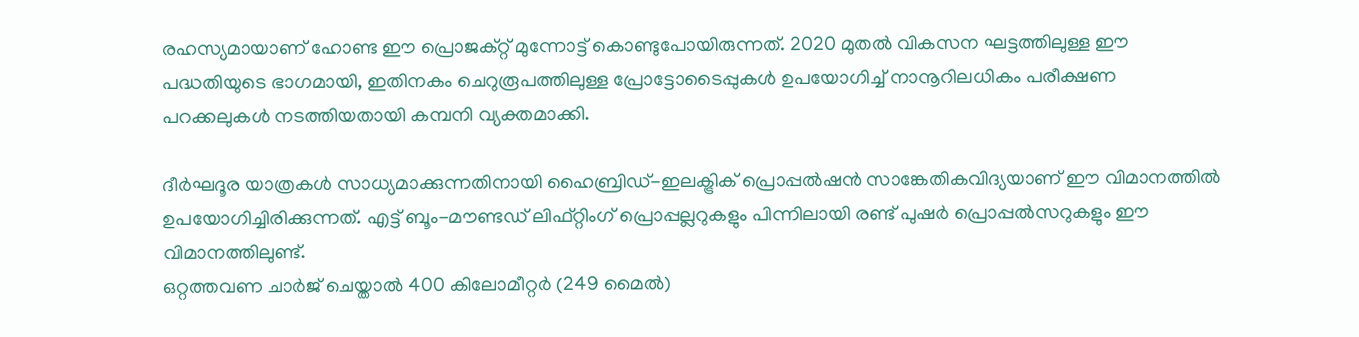രഹസ്യമായാണ് ഹോണ്ട ഈ പ്രൊജക്റ്റ് മുന്നോട്ട് കൊണ്ടുപോയിരുന്നത്. 2020 മുതൽ വികസന ഘട്ടത്തിലുള്ള ഈ പദ്ധതിയുടെ ഭാഗമായി, ഇതിനകം ചെറുരൂപത്തിലുള്ള പ്രോട്ടോടൈപ്പുകൾ ഉപയോഗിച്ച് നാനൂറിലധികം പരീക്ഷണ പറക്കലുകൾ നടത്തിയതായി കമ്പനി വ്യക്തമാക്കി.

ദീർഘദൂര യാത്രകൾ സാധ്യമാക്കുന്നതിനായി ഹൈബ്രിഡ്-ഇലക്ട്രിക് പ്രൊപ്പൽഷൻ സാങ്കേതികവിദ്യയാണ് ഈ വിമാനത്തിൽ ഉപയോഗിച്ചിരിക്കുന്നത്. എട്ട് ബൂം-മൗണ്ടഡ് ലിഫ്റ്റിംഗ് പ്രൊപ്പല്ലറുകളും പിന്നിലായി രണ്ട് പുഷർ പ്രൊപ്പൽസറുകളും ഈ വിമാനത്തിലുണ്ട്.
ഒറ്റത്തവണ ചാർജ് ചെയ്താൽ 400 കിലോമീറ്റർ (249 മൈൽ)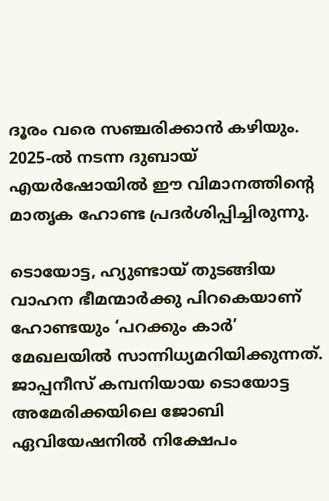ദൂരം വരെ സഞ്ചരിക്കാൻ കഴിയും. 2025-ൽ നടന്ന ദുബായ് എയർഷോയിൽ ഈ വിമാനത്തിന്റെ മാതൃക ഹോണ്ട പ്രദർശിപ്പിച്ചിരുന്നു.

ടൊയോട്ട, ഹ്യുണ്ടായ് തുടങ്ങിയ വാഹന ഭീമന്മാർക്കു പിറകെയാണ് ഹോണ്ടയും ‘പറക്കും കാർ’ മേഖലയിൽ സാന്നിധ്യമറിയിക്കുന്നത്. ജാപ്പനീസ് കമ്പനിയായ ടൊയോട്ട അമേരിക്കയിലെ ജോബി ഏവിയേഷനിൽ നിക്ഷേപം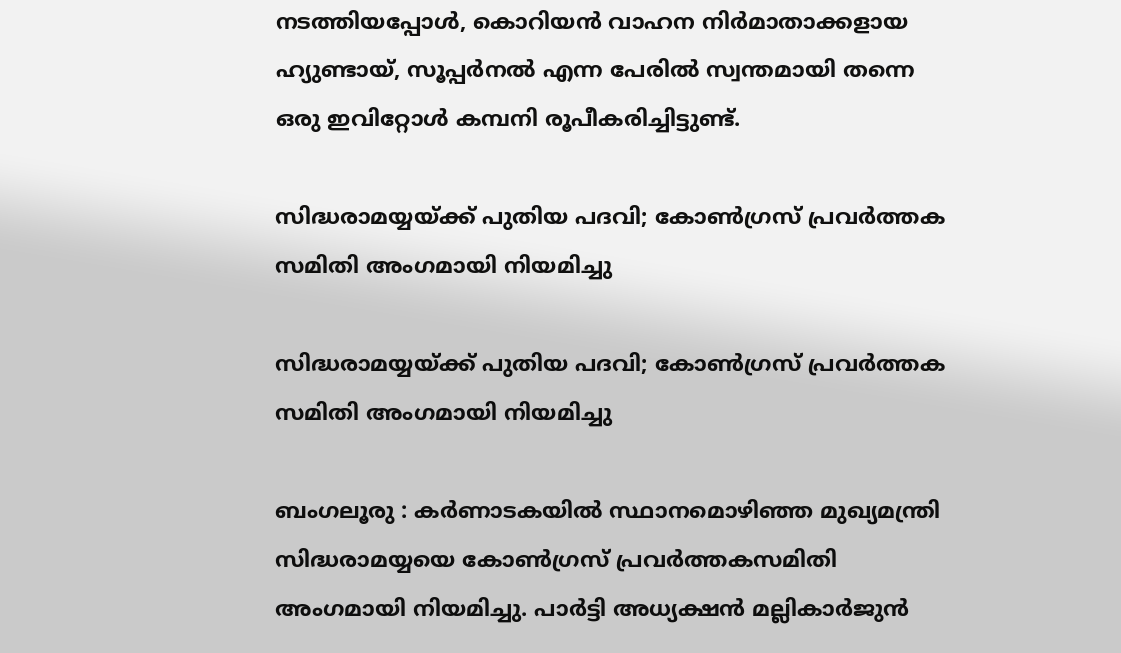നടത്തിയപ്പോൾ, കൊറിയൻ വാഹന നിർമാതാക്കളായ ഹ്യുണ്ടായ്, സൂപ്പർനൽ എന്ന പേരിൽ സ്വന്തമായി തന്നെ ഒരു ഇവിറ്റോൾ കമ്പനി രൂപീകരിച്ചിട്ടുണ്ട്.

സിദ്ധരാമയ്യയ്ക്ക് പുതിയ പദവി; കോൺഗ്രസ് പ്രവർത്തക സമിതി അംഗമായി നിയമിച്ചു

സിദ്ധരാമയ്യയ്ക്ക് പുതിയ പദവി; കോൺഗ്രസ് പ്രവർത്തക സമിതി അംഗമായി നിയമിച്ചു

ബംഗലൂരു : കർണാടകയിൽ സ്ഥാനമൊഴിഞ്ഞ മുഖ്യമന്ത്രി സിദ്ധരാമയ്യയെ കോൺഗ്രസ് പ്രവർത്തകസമിതി അംഗമായി നിയമിച്ചു. പാർട്ടി അധ്യക്ഷൻ മല്ലികാർജുൻ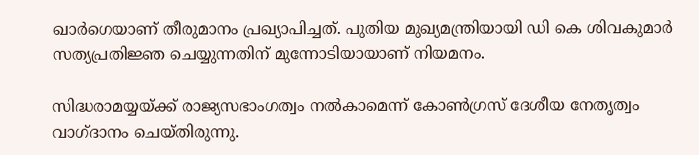ഖാർഗെയാണ് തീരുമാനം പ്രഖ്യാപിച്ചത്. പുതിയ മുഖ്യമന്ത്രിയായി ഡി കെ ശിവകുമാർ സത്യപ്രതിജ്ഞ ചെയ്യുന്നതിന് മുന്നോടിയായാണ് നിയമനം.

സിദ്ധരാമയ്യയ്ക്ക് രാജ്യസഭാംഗത്വം നൽകാമെന്ന് കോൺഗ്രസ് ദേശീയ നേതൃത്വം വാഗ്ദാനം ചെയ്തിരുന്നു.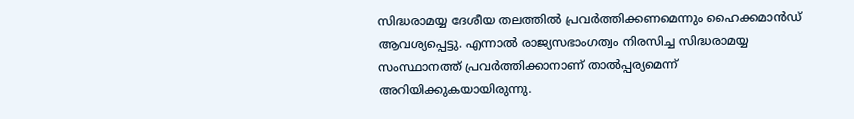സിദ്ധരാമയ്യ ദേശീയ തലത്തിൽ പ്രവർത്തിക്കണമെന്നും ഹൈക്കമാൻഡ് ആവശ്യപ്പെട്ടു. എന്നാൽ രാജ്യസഭാംഗത്വം നിരസിച്ച സിദ്ധരാമയ്യ സംസ്ഥാനത്ത് പ്രവർത്തിക്കാനാണ് താൽപ്പര്യമെന്ന് അറിയിക്കുകയായിരുന്നു.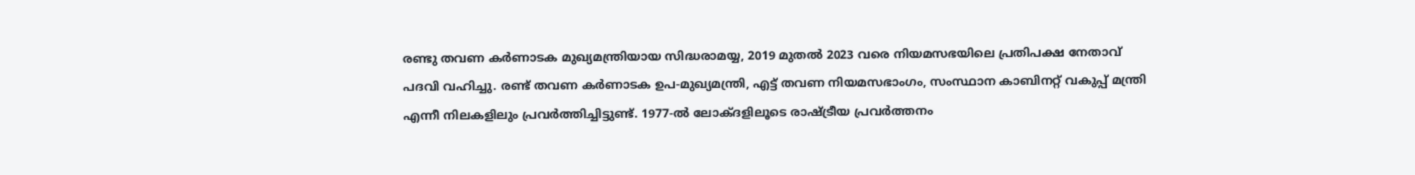രണ്ടു തവണ കർണാടക മുഖ്യമന്ത്രിയായ സിദ്ധരാമയ്യ, 2019 മുതൽ 2023 വരെ നിയമസഭയിലെ പ്രതിപക്ഷ നേതാവ് പദവി വഹിച്ചു. രണ്ട് തവണ കർണാടക ഉപ-മുഖ്യമന്ത്രി, എട്ട് തവണ നിയമസഭാംഗം, സംസ്ഥാന കാബിനറ്റ് വകുപ്പ് മന്ത്രി എന്നീ നിലകളിലും പ്രവർത്തിച്ചിട്ടുണ്ട്‌. 1977-ൽ ലോക്ദളിലൂടെ രാഷ്ട്രീയ പ്രവർത്തനം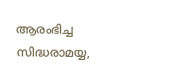ആരംഭിച്ച സിദ്ധരാമയ്യ,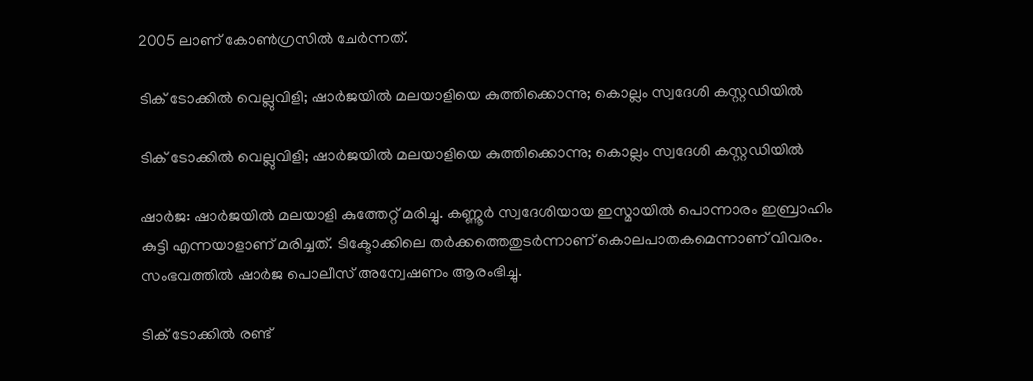2005 ലാണ് കോൺഗ്രസിൽ ചേർ‌ന്നത്.

ടിക് ടോക്കില്‍ വെല്ലുവിളി; ഷാര്‍ജയില്‍ മലയാളിയെ കുത്തിക്കൊന്നു; കൊല്ലം സ്വദേശി കസ്റ്റഡിയില്‍

ടിക് ടോക്കില്‍ വെല്ലുവിളി; ഷാര്‍ജയില്‍ മലയാളിയെ കുത്തിക്കൊന്നു; കൊല്ലം സ്വദേശി കസ്റ്റഡിയില്‍

ഷാര്‍ജ: ഷാര്‍ജയില്‍ മലയാളി കുത്തേറ്റ് മരിച്ചു. കണ്ണൂര്‍ സ്വദേശിയായ ഇസ്മായില്‍ പൊന്നാരം ഇബ്രാഹിം കുട്ടി എന്നയാളാണ് മരിച്ചത്. ടിക്ടോക്കിലെ തര്‍ക്കത്തെതുടര്‍ന്നാണ് കൊലപാതകമെന്നാണ് വിവരം. സംഭവത്തില്‍ ഷാര്‍ജ പൊലീസ് അന്വേഷണം ആരംഭിച്ചു.

ടിക് ടോക്കില്‍ രണ്ട്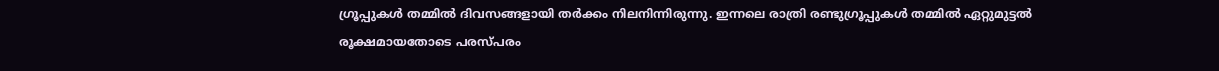ഗ്രൂപ്പുകള്‍ തമ്മില്‍ ദിവസങ്ങളായി തര്‍ക്കം നിലനിന്നിരുന്നു. ഇന്നലെ രാത്രി രണ്ടുഗ്രൂപ്പുകള്‍ തമ്മില്‍ ഏറ്റുമുട്ടല്‍ രൂക്ഷമായതോടെ പരസ്പരം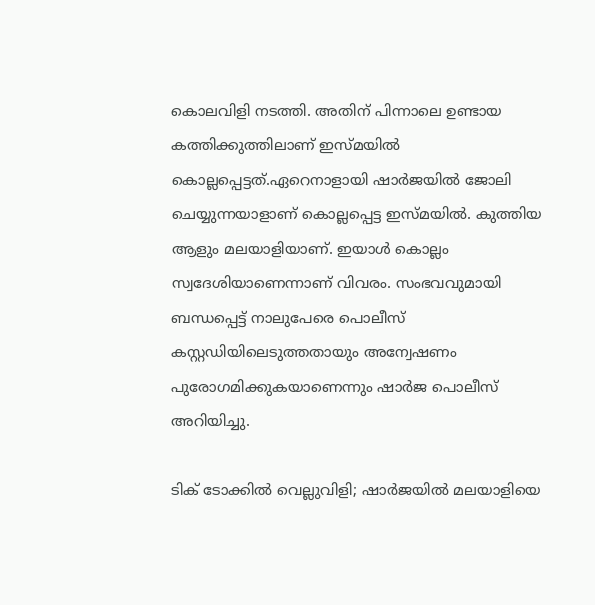കൊലവിളി നടത്തി. അതിന് പിന്നാലെ ഉണ്ടായ കത്തിക്കുത്തിലാണ് ഇസ്മയില്‍ കൊല്ലപ്പെട്ടത്.ഏറെനാളായി ഷാര്‍ജയില്‍ ജോലി ചെയ്യുന്നയാളാണ് കൊല്ലപ്പെട്ട ഇസ്മയില്‍. കുത്തിയ ആളും മലയാളിയാണ്. ഇയാള്‍ കൊല്ലം സ്വദേശിയാണെന്നാണ് വിവരം. സംഭവവുമായി ബന്ധപ്പെട്ട് നാലുപേരെ പൊലീസ് കസ്റ്റഡിയിലെടുത്തതായും അന്വേഷണം പുരോഗമിക്കുകയാണെന്നും ഷാര്‍ജ പൊലീസ് അറിയിച്ചു.

ടിക് ടോക്കില്‍ വെല്ലുവിളി; ഷാര്‍ജയില്‍ മലയാളിയെ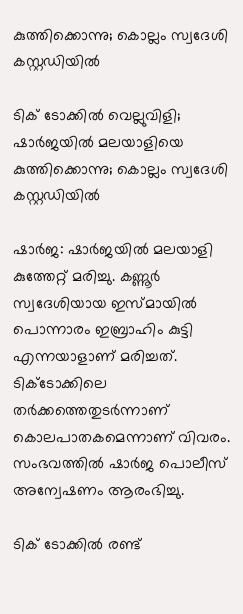കുത്തിക്കൊന്നു; കൊല്ലം സ്വദേശി കസ്റ്റഡിയില്‍

ടിക് ടോക്കില്‍ വെല്ലുവിളി; ഷാര്‍ജയില്‍ മലയാളിയെ കുത്തിക്കൊന്നു; കൊല്ലം സ്വദേശി കസ്റ്റഡിയില്‍

ഷാര്‍ജ: ഷാര്‍ജയില്‍ മലയാളി കുത്തേറ്റ് മരിച്ചു. കണ്ണൂര്‍ സ്വദേശിയായ ഇസ്മായില്‍ പൊന്നാരം ഇബ്രാഹിം കുട്ടി എന്നയാളാണ് മരിച്ചത്. ടിക്ടോക്കിലെ തര്‍ക്കത്തെതുടര്‍ന്നാണ് കൊലപാതകമെന്നാണ് വിവരം. സംഭവത്തില്‍ ഷാര്‍ജ പൊലീസ് അന്വേഷണം ആരംഭിച്ചു.

ടിക് ടോക്കില്‍ രണ്ട്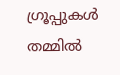ഗ്രൂപ്പുകള്‍ തമ്മില്‍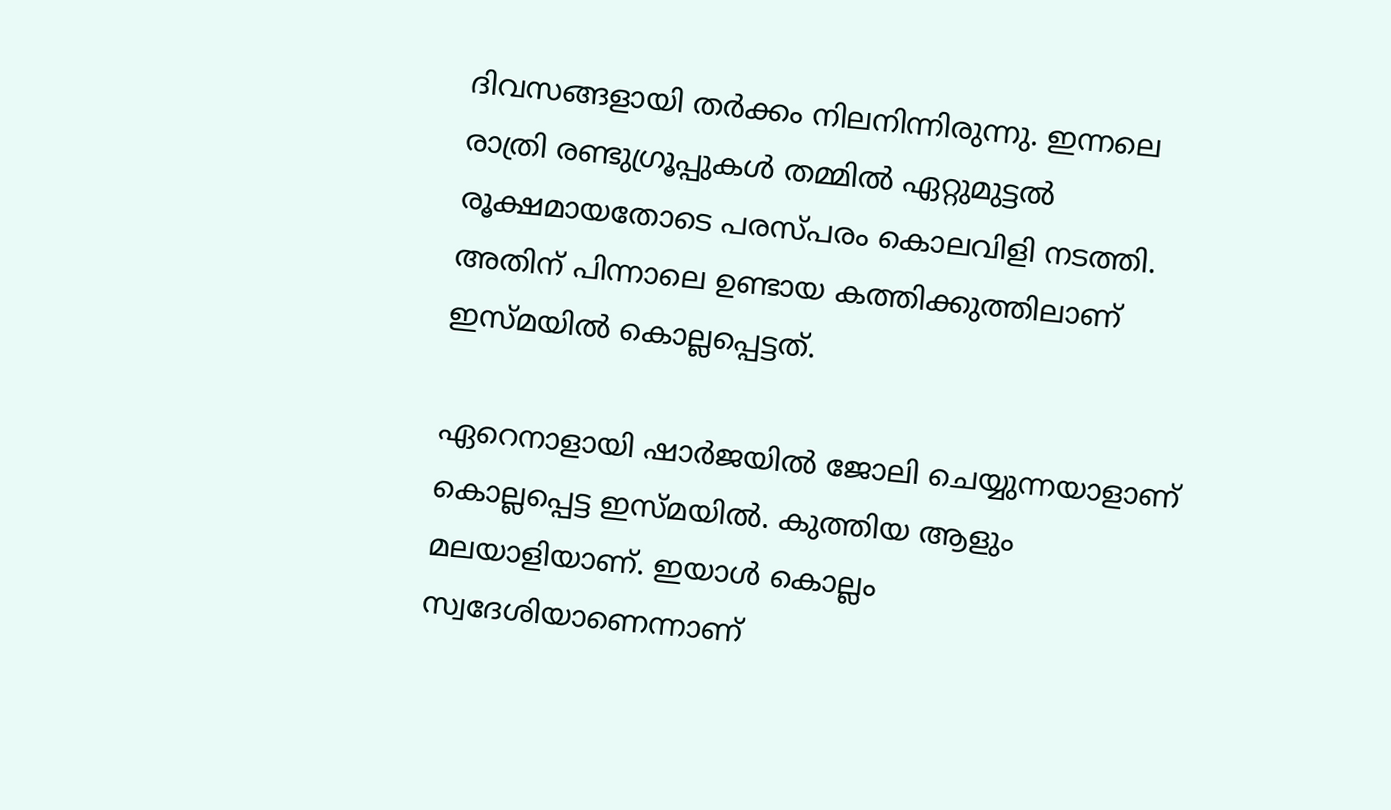ദിവസങ്ങളായി തര്‍ക്കം നിലനിന്നിരുന്നു. ഇന്നലെ രാത്രി രണ്ടുഗ്രൂപ്പുകള്‍ തമ്മില്‍ ഏറ്റുമുട്ടല്‍ രൂക്ഷമായതോടെ പരസ്പരം കൊലവിളി നടത്തി. അതിന് പിന്നാലെ ഉണ്ടായ കത്തിക്കുത്തിലാണ് ഇസ്മയില്‍ കൊല്ലപ്പെട്ടത്.

ഏറെനാളായി ഷാര്‍ജയില്‍ ജോലി ചെയ്യുന്നയാളാണ് കൊല്ലപ്പെട്ട ഇസ്മയില്‍. കുത്തിയ ആളും മലയാളിയാണ്. ഇയാള്‍ കൊല്ലം സ്വദേശിയാണെന്നാണ്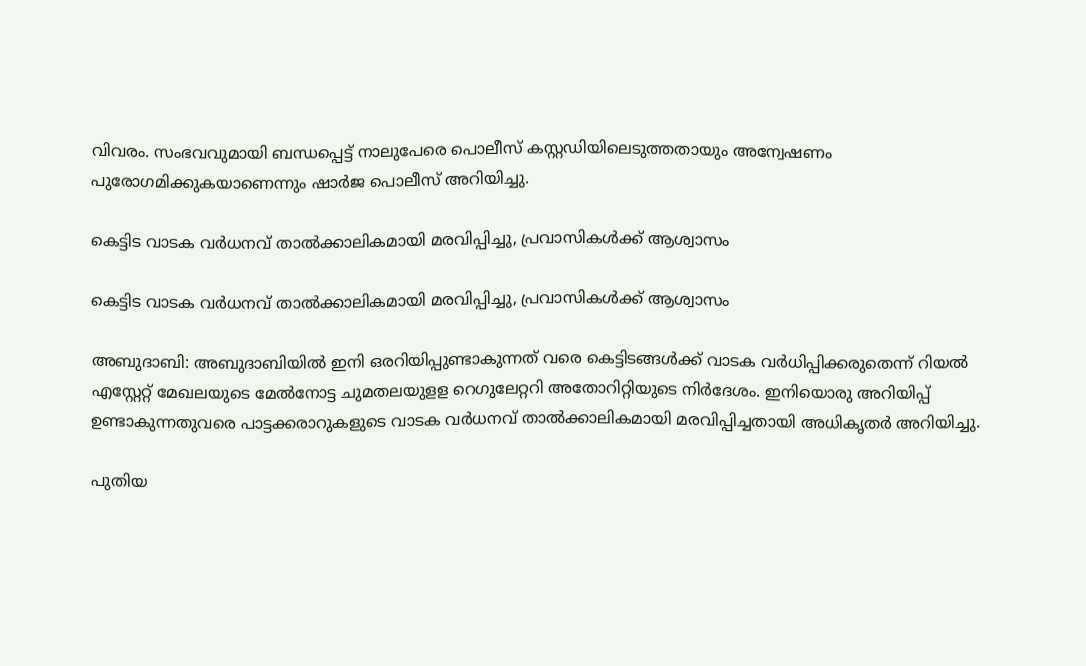വിവരം. സംഭവവുമായി ബന്ധപ്പെട്ട് നാലുപേരെ പൊലീസ് കസ്റ്റഡിയിലെടുത്തതായും അന്വേഷണം പുരോഗമിക്കുകയാണെന്നും ഷാര്‍ജ പൊലീസ് അറിയിച്ചു.

കെട്ടിട വാടക വര്‍ധനവ് താല്‍ക്കാലികമായി മരവിപ്പിച്ചു, പ്രവാസികള്‍ക്ക് ആശ്വാസം

കെട്ടിട വാടക വര്‍ധനവ് താല്‍ക്കാലികമായി മരവിപ്പിച്ചു, പ്രവാസികള്‍ക്ക് ആശ്വാസം

അബുദാബി: അബുദാബിയില്‍ ഇനി ഒരറിയിപ്പുണ്ടാകുന്നത് വരെ കെട്ടിടങ്ങള്‍ക്ക് വാടക വര്‍ധിപ്പിക്കരുതെന്ന് റിയല്‍ എസ്റ്റേറ്റ് മേഖലയുടെ മേല്‍നോട്ട ചുമതലയുളള റെഗുലേറ്ററി അതോറിറ്റിയുടെ നിര്‍ദേശം. ഇനിയൊരു അറിയിപ്പ് ഉണ്ടാകുന്നതുവരെ പാട്ടക്കരാറുകളുടെ വാടക വര്‍ധനവ് താല്‍ക്കാലികമായി മരവിപ്പിച്ചതായി അധികൃതര്‍ അറിയിച്ചു.

പുതിയ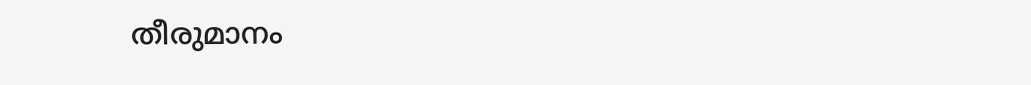തീരുമാനം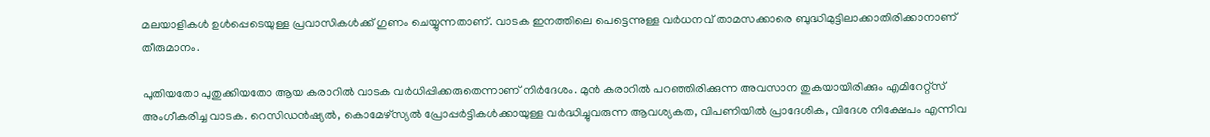മലയാളികള്‍ ഉള്‍പ്പെടെയുള്ള പ്രവാസികള്‍ക്ക് ഗുണം ചെയ്യുന്നതാണ്. വാടക ഇനത്തിലെ പെട്ടെന്നുള്ള വര്‍ധനവ് താമസക്കാരെ ബുദ്ധിമുട്ടിലാക്കാതിരിക്കാനാണ് തീരുമാനം.

പുതിയതോ പുതുക്കിയതോ ആയ കരാറില്‍ വാടക വര്‍ധിപ്പിക്കരുതെന്നാണ് നിര്‍ദേശം. മുന്‍ കരാറില്‍ പറഞ്ഞിരിക്കുന്ന അവസാന തുകയായിരിക്കും എമിറേറ്റ്‌സ് അംഗീകരിച്ച വാടക. റെസിഡന്‍ഷ്യല്‍, കൊമേഴ്സ്യല്‍ പ്രോപ്പര്‍ട്ടികള്‍ക്കായുള്ള വര്‍ദ്ധിച്ചുവരുന്ന ആവശ്യകത, വിപണിയില്‍ പ്രാദേശിക, വിദേശ നിക്ഷേപം എന്നിവ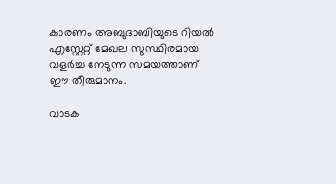കാരണം അബുദാബിയുടെ റിയല്‍ എസ്റ്റേറ്റ് മേഖല സുസ്ഥിരമായ വളര്‍ച്ച നേടുന്ന സമയത്താണ് ഈ തീരുമാനം.

വാടക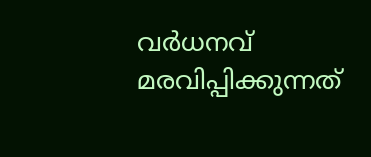വര്‍ധനവ് മരവിപ്പിക്കുന്നത്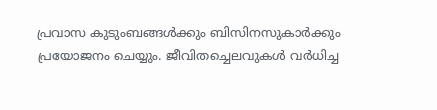പ്രവാസ കുടുംബങ്ങള്‍ക്കും ബിസിനസുകാര്‍ക്കും പ്രയോജനം ചെയ്യും. ജീവിതച്ചെലവുകള്‍ വര്‍ധിച്ച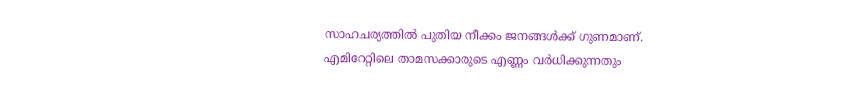സാഹചര്യത്തില്‍ പുതിയ നീക്കം ജനങ്ങള്‍ക്ക് ഗുണമാണ്. എമിറേറ്റിലെ താമസക്കാരുടെ എണ്ണം വര്‍ധിക്കുന്നതും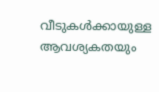വീടുകള്‍ക്കായുള്ള ആവശ്യകതയും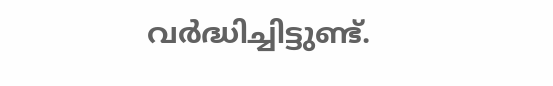വര്‍ദ്ധിച്ചിട്ടുണ്ട്.